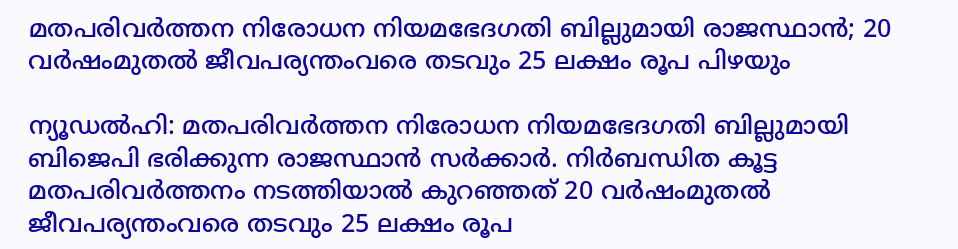മതപരിവര്‍ത്തന നിരോധന നിയമഭേദഗതി ബില്ലുമായി രാജസ്ഥാൻ; 20 വര്‍ഷംമുതല്‍ ജീവപര്യന്തംവരെ തടവും 25 ലക്ഷം രൂപ പിഴയും

ന്യൂഡല്‍ഹി: മതപരിവര്‍ത്തന നിരോധന നിയമഭേദഗതി ബില്ലുമായി ബിജെപി ഭരിക്കുന്ന രാജസ്ഥാന്‍ സര്‍ക്കാര്‍. നിര്‍ബന്ധിത കൂട്ട മതപരിവര്‍ത്തനം നടത്തിയാല്‍ കുറഞ്ഞത് 20 വര്‍ഷംമുതല്‍ ജീവപര്യന്തംവരെ തടവും 25 ലക്ഷം രൂപ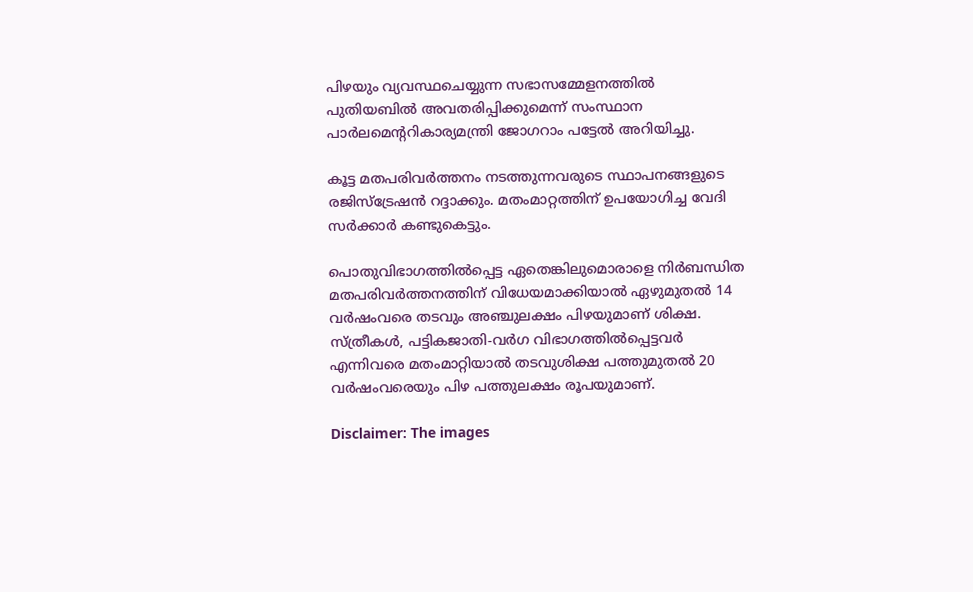പിഴയും വ്യവസ്ഥചെയ്യുന്ന സഭാസമ്മേളനത്തില്‍ പുതിയബില്‍ അവതരിപ്പിക്കുമെന്ന് സംസ്ഥാന പാര്‍ലമെന്ററികാര്യമന്ത്രി ജോഗറാം പട്ടേല്‍ അറിയിച്ചു.

കൂട്ട മതപരിവര്‍ത്തനം നടത്തുന്നവരുടെ സ്ഥാപനങ്ങളുടെ രജിസ്ട്രേഷന്‍ റദ്ദാക്കും. മതംമാറ്റത്തിന് ഉപയോഗിച്ച വേദി സര്‍ക്കാര്‍ കണ്ടുകെട്ടും.

പൊതുവിഭാഗത്തില്‍പ്പെട്ട ഏതെങ്കിലുമൊരാളെ നിര്‍ബന്ധിത മതപരിവര്‍ത്തനത്തിന് വിധേയമാക്കിയാല്‍ ഏഴുമുതല്‍ 14 വര്‍ഷംവരെ തടവും അഞ്ചുലക്ഷം പിഴയുമാണ് ശിക്ഷ. സ്ത്രീകള്‍, പട്ടികജാതി-വര്‍ഗ വിഭാഗത്തില്‍പ്പെട്ടവര്‍ എന്നിവരെ മതംമാറ്റിയാല്‍ തടവുശിക്ഷ പത്തുമുതല്‍ 20 വര്‍ഷംവരെയും പിഴ പത്തുലക്ഷം രൂപയുമാണ്.

Disclaimer: The images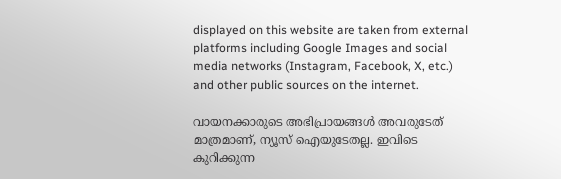displayed on this website are taken from external platforms including Google Images and social media networks (Instagram, Facebook, X, etc.) and other public sources on the internet.

വായനക്കാരുടെ അഭിപ്രായങ്ങള്‍ അവരുടേത് മാത്രമാണ്, ന്യൂസ് ഐയുടേതല്ല. ഇവിടെ കുറിക്കുന്ന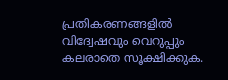പ്രതികരണങ്ങളിൽ വിദ്വേഷവും വെറുപ്പും കലരാതെ സൂക്ഷിക്കുക.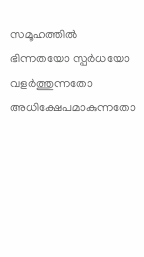സമൂഹത്തിൽ ഭിന്നതയോ സ്പർധയോ വളർത്തുന്നതോ അധിക്ഷേപമാകുന്നതോ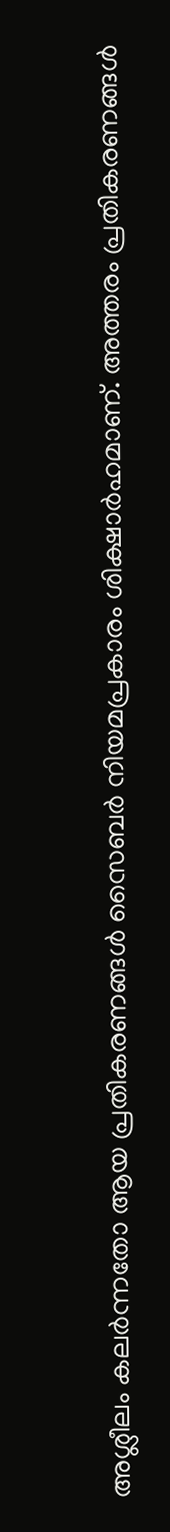അശ്ലീലം കലർന്നതോ ആയ പ്രതികരണങ്ങൾ സൈബർ നിയമപ്രകാരം ശിക്ഷാർഹമാണ്. അത്തരം പ്രതികരണങ്ങൾ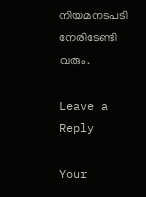നിയമനടപടി നേരിടേണ്ടി വരും.

Leave a Reply

Your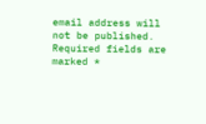email address will not be published. Required fields are marked *